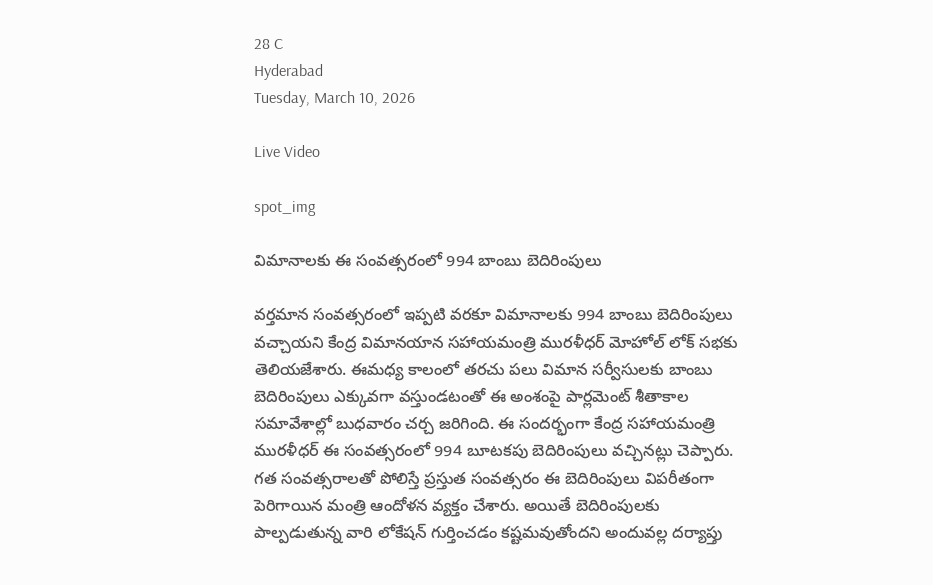28 C
Hyderabad
Tuesday, March 10, 2026

Live Video

spot_img

విమానాలకు ఈ సంవత్సరంలో 994 బాంబు బెదిరింపులు

వర్తమాన సంవత్సరంలో ఇప్పటి వరకూ విమానాలకు 994 బాంబు బెదిరింపులు వచ్చాయని కేంద్ర విమానయాన సహాయమంత్రి మురళీధర్ మోహోల్ లోక్ సభకు తెలియజేశారు. ఈమధ్య కాలంలో తరచు పలు విమాన సర్వీసులకు బాంబు బెదిరింపులు ఎక్కువగా వస్తుండటంతో ఈ అంశంపై పార్లమెంట్ శీతాకాల సమావేశాల్లో బుధవారం చర్చ జరిగింది. ఈ సందర్భంగా కేంద్ర సహాయమంత్రి మురళీధర్ ఈ సంవత్సరంలో 994 బూటకపు బెదిరింపులు వచ్చినట్లు చెప్పారు. గత సంవత్సరాలతో పోలిస్తే ప్రస్తుత సంవత్సరం ఈ బెదిరింపులు విపరీతంగా పెరిగాయిన మంత్రి ఆందోళన వ్యక్తం చేశారు. అయితే బెదిరింపులకు పాల్పడుతున్న వారి లోకేషన్ గుర్తించడం కష్టమవుతోందని అందువల్ల దర్యాప్తు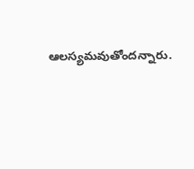ఆలస్యమవుతోందన్నారు.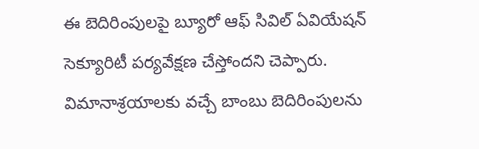ఈ బెదిరింపులపై బ్యూరో ఆఫ్ సివిల్ ఏవియేషన్ సెక్యూరిటీ పర్యవేక్షణ చేస్తోందని చెప్పారు. విమానాశ్రయాలకు వచ్చే బాంబు బెదిరింపులను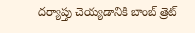దర్యాప్తు చెయ్యడానికి బాంబ్ త్రెట్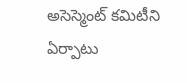అసెస్మెంట్ కమిటీని ఏర్పాటు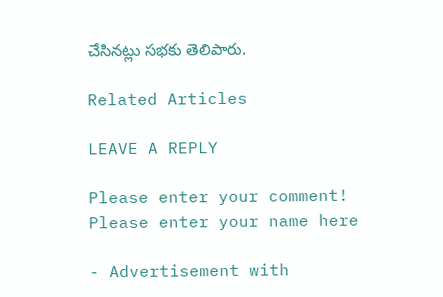చేసినట్లు సభకు తెలిపారు.

Related Articles

LEAVE A REPLY

Please enter your comment!
Please enter your name here

- Advertisement with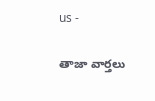us -

తాజా వార్తలు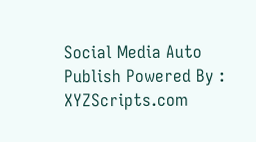Social Media Auto Publish Powered By : XYZScripts.com